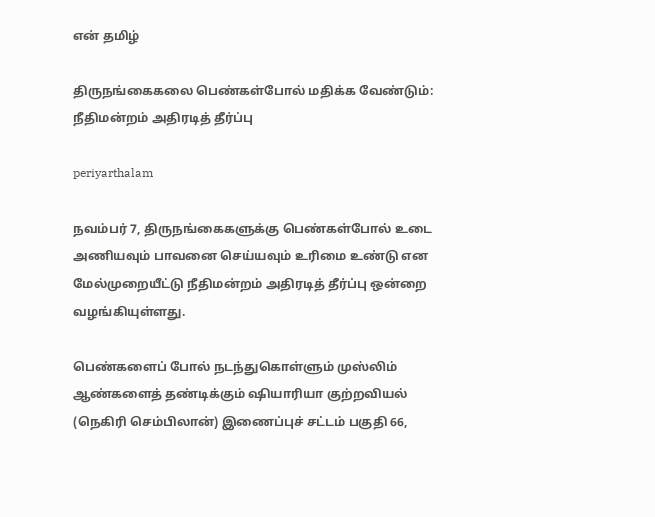என் தமிழ்

திருநங்கைகலை பெண்கள்போல் மதிக்க வேண்டும்: நீதிமன்றம் அதிரடித் தீர்ப்பு

periyarthalam

நவம்பர் 7, திருநங்கைகளுக்கு பெண்கள்போல் உடை அணியவும் பாவனை செய்யவும் உரிமை உண்டு என மேல்முறையீட்டு நீதிமன்றம் அதிரடித் தீர்ப்பு ஒன்றை வழங்கியுள்ளது.

பெண்களைப் போல் நடந்துகொள்ளும் முஸ்லிம் ஆண்களைத் தண்டிக்கும் ஷியாரியா குற்றவியல் (நெகிரி செம்பிலான்) இணைப்புச் சட்டம் பகுதி 66,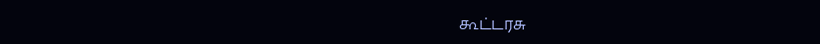கூட்டரசு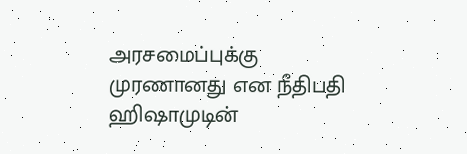அரசமைப்புக்கு முரணானது என நீதிபதி ஹிஷாமுடின்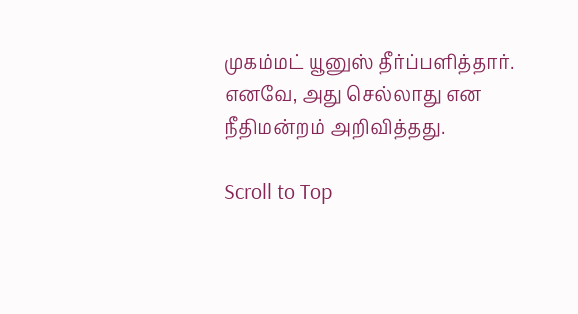முகம்மட் யூனுஸ் தீர்ப்பளித்தார். எனவே, அது செல்லாது என நீதிமன்றம் அறிவித்தது.

Scroll to Top